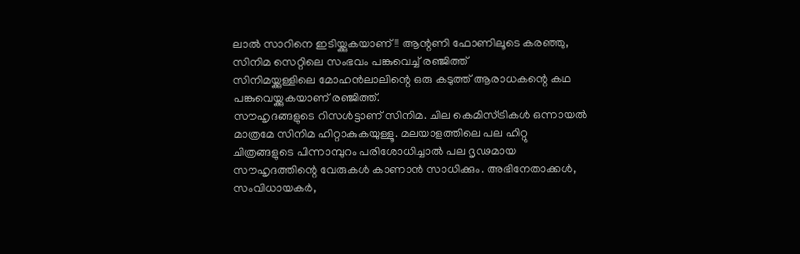ലാൽ സാറിനെ ഇടിയ്ക്കുകയാണ്!! ആന്റണി ഫോണിലൂടെ കരഞ്ഞു, സിനിമ സെറ്റിലെ സംഭവം പങ്കുവെച്ച് രഞ്ജിത്ത്
സിനിമയ്ക്കുള്ളിലെ മോഹൻലാലിന്റെ ഒരു കടുത്ത് ആരാധകന്റെ കഥ പങ്കുവെയ്ക്കുകയാണ് രഞ്ജിത്ത്.
സൗഹൃദങ്ങളുടെ റിസൾട്ടാണ് സിനിമ. ചില കെമിസ്ട്രികൾ ഒന്നായൽ മാത്രമേ സിനിമ ഹിറ്റാകുകയുള്ളൂ. മലയാളത്തിലെ പല ഹിറ്റു ചിത്രങ്ങളുടെ പിന്നാമ്പുറം പരിശോധിച്ചാൽ പല ദൃഢമായ സൗഹൃദത്തിന്റെ വേരുകൾ കാണാൻ സാധിക്കും. അഭിനേതാക്കൾ, സംവിധായകർ,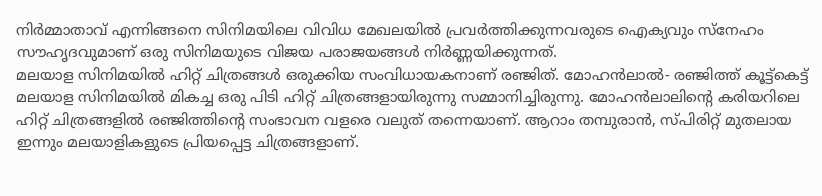നിർമ്മാതാവ് എന്നിങ്ങനെ സിനിമയിലെ വിവിധ മേഖലയിൽ പ്രവർത്തിക്കുന്നവരുടെ ഐക്യവും സ്നേഹം സൗഹൃദവുമാണ് ഒരു സിനിമയുടെ വിജയ പരാജയങ്ങൾ നിർണ്ണയിക്കുന്നത്.
മലയാള സിനിമയിൽ ഹിറ്റ് ചിത്രങ്ങൾ ഒരുക്കിയ സംവിധായകനാണ് രഞ്ജിത്. മോഹൻലാൽ- രഞ്ജിത്ത് കൂട്ട്കെട്ട് മലയാള സിനിമയിൽ മികച്ച ഒരു പിടി ഹിറ്റ് ചിത്രങ്ങളായിരുന്നു സമ്മാനിച്ചിരുന്നു. മോഹൻലാലിന്റെ കരിയറിലെ ഹിറ്റ് ചിത്രങ്ങളിൽ രഞ്ജിത്തിന്റെ സംഭാവന വളരെ വലുത് തന്നെയാണ്. ആറാം തമ്പുരാൻ, സ്പിരിറ്റ് മുതലായ ഇന്നും മലയാളികളുടെ പ്രിയപ്പെട്ട ചിത്രങ്ങളാണ്.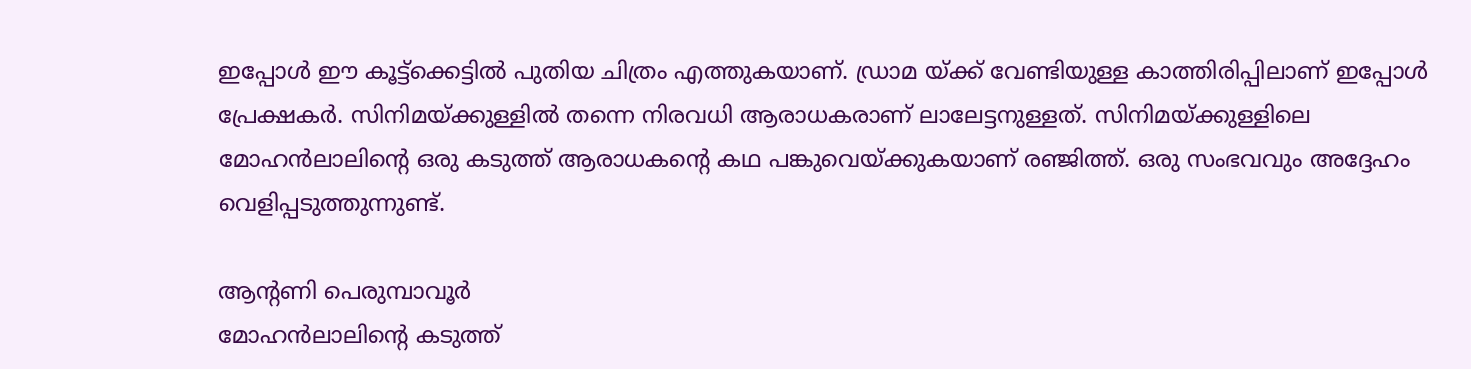ഇപ്പോൾ ഈ കൂട്ട്ക്കെട്ടിൽ പുതിയ ചിത്രം എത്തുകയാണ്. ഡ്രാമ യ്ക്ക് വേണ്ടിയുള്ള കാത്തിരിപ്പിലാണ് ഇപ്പോൾ പ്രേക്ഷകർ. സിനിമയ്ക്കുള്ളിൽ തന്നെ നിരവധി ആരാധകരാണ് ലാലേട്ടനുള്ളത്. സിനിമയ്ക്കുള്ളിലെ മോഹൻലാലിന്റെ ഒരു കടുത്ത് ആരാധകന്റെ കഥ പങ്കുവെയ്ക്കുകയാണ് രഞ്ജിത്ത്. ഒരു സംഭവവും അദ്ദേഹം വെളിപ്പടുത്തുന്നുണ്ട്.

ആന്റണി പെരുമ്പാവൂർ
മോഹൻലാലിന്റെ കടുത്ത്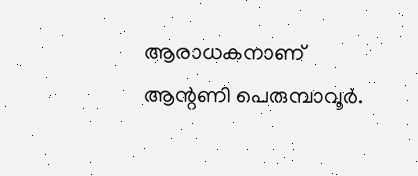ആരാധകനാണ് ആന്റണി പെരുമ്പാവൂർ.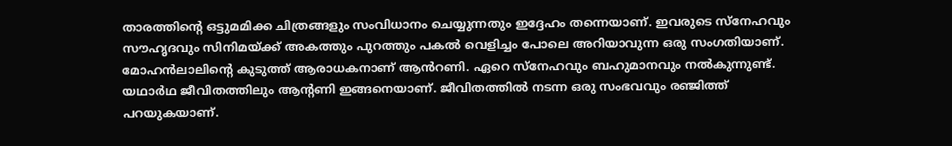താരത്തിന്റെ ഒട്ടുമമിക്ക ചിത്രങ്ങളും സംവിധാനം ചെയ്യുന്നതും ഇദ്ദേഹം തന്നെയാണ്. ഇവരുടെ സ്നേഹവും സൗഹൃദവും സിനിമയ്ക്ക് അകത്തും പുറത്തും പകൽ വെളിച്ചം പോലെ അറിയാവുന്ന ഒരു സംഗതിയാണ്. മോഹൻലാലിന്റെ കുടുത്ത് ആരാധകനാണ് ആൻറണി. ഏറെ സ്നേഹവും ബഹുമാനവും നൽകുന്നുണ്ട്. യഥാർഥ ജീവിതത്തിലും ആന്റണി ഇങ്ങനെയാണ്. ജീവിതത്തിൽ നടന്ന ഒരു സംഭവവും രഞ്ജിത്ത് പറയുകയാണ്.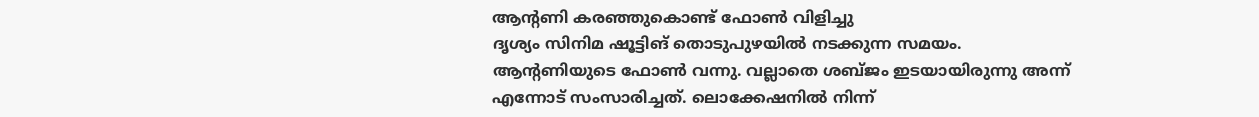ആന്റണി കരഞ്ഞുകൊണ്ട് ഫോൺ വിളിച്ചു
ദൃശ്യം സിനിമ ഷൂട്ടിങ് തൊടുപുഴയിൽ നടക്കുന്ന സമയം. ആന്റണിയുടെ ഫോൺ വന്നു. വല്ലാതെ ശബ്ജം ഇടയായിരുന്നു അന്ന് എന്നോട് സംസാരിച്ചത്. ലൊക്കേഷനിൽ നിന്ന്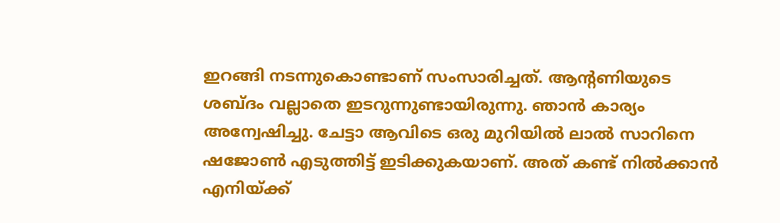ഇറങ്ങി നടന്നുകൊണ്ടാണ് സംസാരിച്ചത്. ആന്റണിയുടെ ശബ്ദം വല്ലാതെ ഇടറുന്നുണ്ടായിരുന്നു. ഞാൻ കാര്യം അന്വേഷിച്ചു. ചേട്ടാ ആവിടെ ഒരു മുറിയിൽ ലാൽ സാറിനെ ഷജോൺ എടുത്തിട്ട് ഇടിക്കുകയാണ്. അത് കണ്ട് നിൽക്കാൻ എനിയ്ക്ക്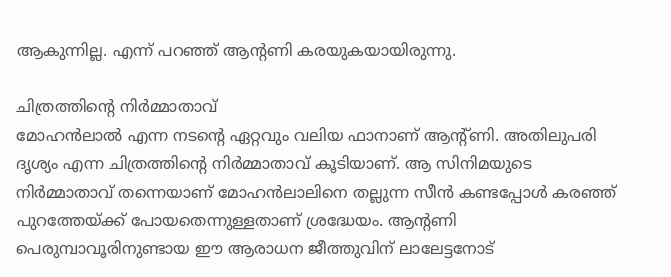ആകുന്നില്ല. എന്ന് പറഞ്ഞ് ആന്റണി കരയുകയായിരുന്നു.

ചിത്രത്തിന്റെ നിർമ്മാതാവ്
മോഹൻലാൽ എന്ന നടന്റെ ഏറ്റവും വലിയ ഫാനാണ് ആന്റ്ണി. അതിലുപരി ദൃശ്യം എന്ന ചിത്രത്തിന്റെ നിർമ്മാതാവ് കൂടിയാണ്. ആ സിനിമയുടെ നിർമ്മാതാവ് തന്നെയാണ് മോഹൻലാലിനെ തല്ലുന്ന സീൻ കണ്ടപ്പോൾ കരഞ്ഞ് പുറത്തേയ്ക്ക് പോയതെന്നുള്ളതാണ് ശ്രദ്ധേയം. ആന്റണി പെരുമ്പാവൂരിനുണ്ടായ ഈ ആരാധന ജീത്തുവിന് ലാലേട്ടനോട്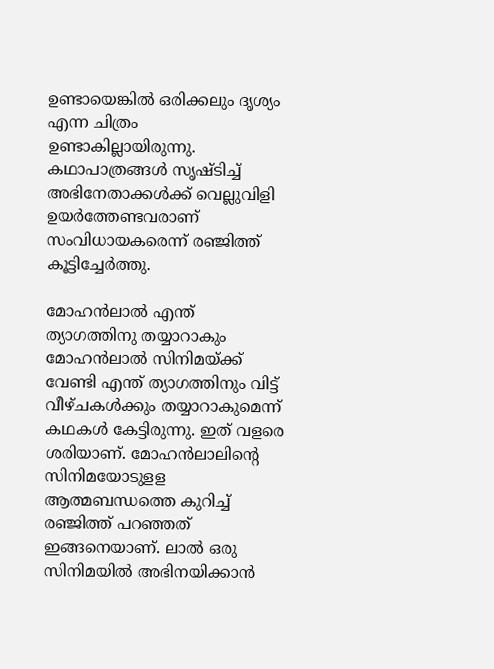ഉണ്ടായെങ്കിൽ ഒരിക്കലും ദൃശ്യം എന്ന ചിത്രം ഉണ്ടാകില്ലായിരുന്നു. കഥാപാത്രങ്ങൾ സൃഷ്ടിച്ച് അഭിനേതാക്കൾക്ക് വെല്ലുവിളി ഉയർത്തേണ്ടവരാണ് സംവിധായകരെന്ന് രഞ്ജിത്ത് കൂട്ടിച്ചേർത്തു.

മോഹൻലാൽ എന്ത് ത്യാഗത്തിനു തയ്യാറാകും
മോഹൻലാൽ സിനിമയ്ക്ക് വേണ്ടി എന്ത് ത്യാഗത്തിനും വിട്ട് വീഴ്ചകൾക്കും തയ്യാറാകുമെന്ന് കഥകൾ കേട്ടിരുന്നു. ഇത് വളരെ ശരിയാണ്. മോഹൻലാലിന്റെ സിനിമയോടുളള ആത്മബന്ധത്തെ കുറിച്ച് രഞ്ജിത്ത് പറഞ്ഞത് ഇങ്ങനെയാണ്. ലാൽ ഒരു സിനിമയിൽ അഭിനയിക്കാൻ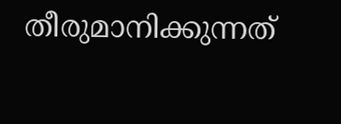തീരുമാനിക്കുന്നത്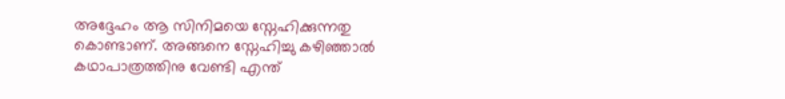അദ്ദേഹം ആ സിനിമയെ സ്നേഹിക്കുന്നതു കൊണ്ടാണ്. അങ്ങനെ സ്നേഹിച്ചു കഴിഞ്ഞാൽ കഥാപാത്രത്തിനു വേണ്ടി എന്ത്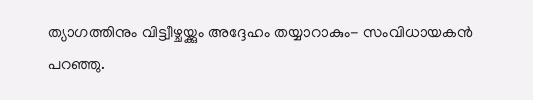ത്യാഗത്തിനും വിട്ട്വീഴ്ചയ്ക്കും അദ്ദേഹം തയ്യാറാകും- സംവിധായകൻ പറഞ്ഞു.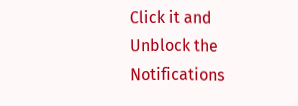Click it and Unblock the Notifications